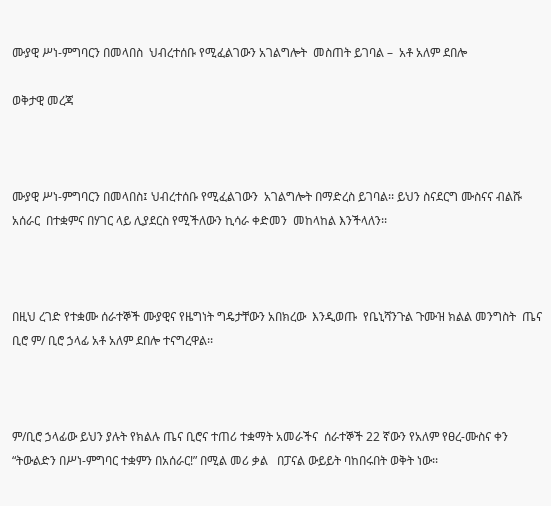ሙያዊ ሥነ-ምግባርን በመላበስ  ህብረተሰቡ የሚፈልገውን አገልግሎት  መስጠት ይገባል –  አቶ አለም ደበሎ

ወቅታዊ መረጃ



ሙያዊ ሥነ-ምግባርን በመላበስ፤ ህብረተሰቡ የሚፈልገውን  አገልግሎት በማድረስ ይገባል፡፡ ይህን ስናደርግ ሙስናና ብልሹ አሰራር  በተቋምና በሃገር ላይ ሊያደርስ የሚችለውን ኪሳራ ቀድመን  መከላከል እንችላለን፡፡



በዚህ ረገድ የተቋሙ ሰራተኞች ሙያዊና የዜግነት ግዴታቸውን አበክረው  እንዲወጡ  የቤኒሻንጉል ጉሙዝ ክልል መንግስት  ጤና ቢሮ ም/ ቢሮ ኃላፊ አቶ አለም ደበሎ ተናግረዋል፡፡



ም/ቢሮ ኃላፊው ይህን ያሉት የክልሉ ጤና ቢሮና ተጠሪ ተቋማት አመራችና  ሰራተኞች 22 ኛውን የአለም የፀረ-ሙስና ቀን “ትውልድን በሥነ-ምግባር ተቋምን በአሰራር!” በሚል መሪ ቃል   በፓናል ውይይት ባከበሩበት ወቅት ነው፡፡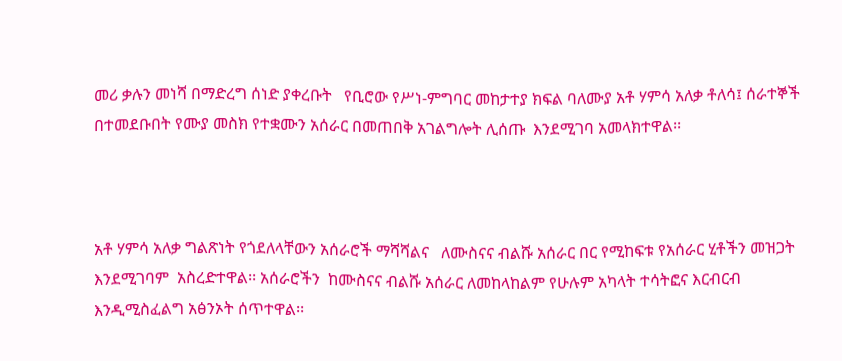መሪ ቃሉን መነሻ በማድረግ ሰነድ ያቀረቡት   የቢሮው የሥነ-ምግባር መከታተያ ክፍል ባለሙያ አቶ ሃምሳ አለቃ ቶለሳ፤ ሰራተኞች በተመደቡበት የሙያ መስክ የተቋሙን አሰራር በመጠበቅ አገልግሎት ሊሰጡ  እንደሚገባ አመላክተዋል፡፡



አቶ ሃምሳ አለቃ ግልጽነት የጎደለላቸውን አሰራሮች ማሻሻልና   ለሙስናና ብልሹ አሰራር በር የሚከፍቱ የአሰራር ሂቶችን መዝጋት እንደሚገባም  አስረድተዋል፡፡ አሰራሮችን  ከሙስናና ብልሹ አሰራር ለመከላከልም የሁሉም አካላት ተሳትፎና እርብርብ እንዲሚስፈልግ አፅንኦት ሰጥተዋል፡፡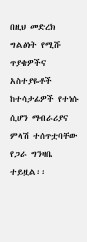በዚህ መድረክ ግልፅነት የሚሹ ጥያቄዎችና አስተያዬቶች ከተሳታፊዎች የተነሱ ሲሆን ማብራሪያና ምላሽ ተሰጥቷባቸው የጋራ ግንዛቤ ተይዟል፡፡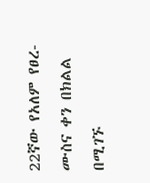22ኛው የአለም የፀረ-ሙስና ቀን በክልል በሚገኙ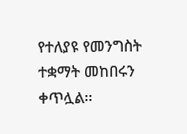የተለያዩ የመንግስት ተቋማት መከበሩን ቀጥሏል፡፡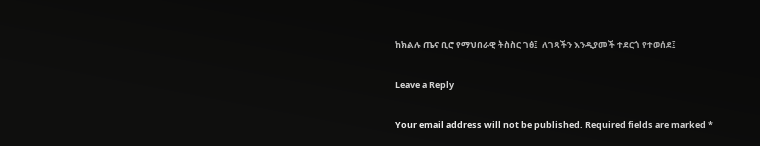ከክልሉ ጤና ቢሮ የማህበራዊ ትስስር ገፅ፤  ለገጻችን እንዲያመች ተደርጎ የተወሰደ፤

Leave a Reply

Your email address will not be published. Required fields are marked *